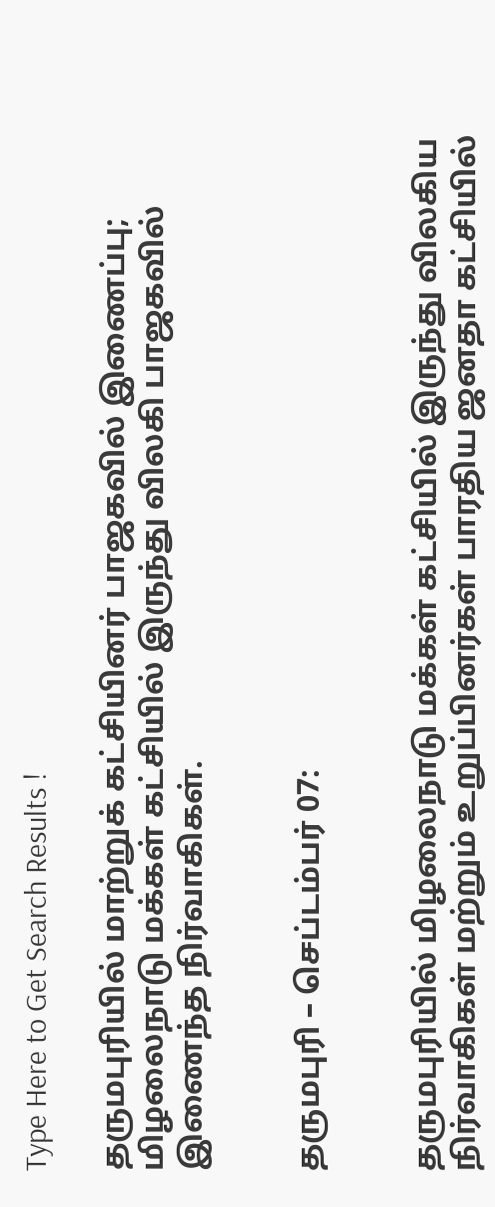Type Here to Get Search Results !

தருமபுரியில் மாற்றுக் கட்சியினர் பாஜகவில் இணைப்பு; மிழலைநாடு மக்கள் கட்சியில் இருந்து விலகி பாஜகவில் இணைந்த நிர்வாகிகள்.


தருமபுரி – செப்டம்பர் 07:


தருமபுரியில் மிழலைநாடு மக்கள் கட்சியில் இருந்து விலகிய நிர்வாகிகள் மற்றும் உறுப்பினர்கள் பாரதிய ஜனதா கட்சியில்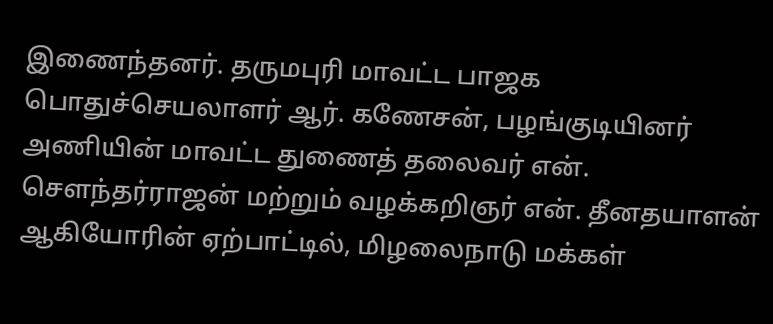இணைந்தனர். தருமபுரி மாவட்ட பாஜக பொதுச்செயலாளர் ஆர். கணேசன், பழங்குடியினர் அணியின் மாவட்ட துணைத் தலைவர் என். சௌந்தர்ராஜன் மற்றும் வழக்கறிஞர் என். தீனதயாளன் ஆகியோரின் ஏற்பாட்டில், மிழலைநாடு மக்கள்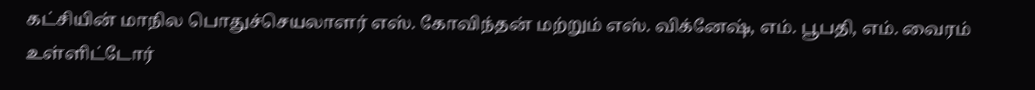கட்சியின் மாநில பொதுச்செயலாளர் எஸ். கோவிந்தன் மற்றும் எஸ். விக்னேஷ், எம். பூபதி, எம். வைரம் உள்ளிட்டோர்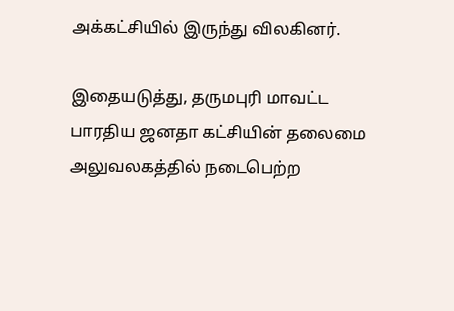அக்கட்சியில் இருந்து விலகினர்.

இதையடுத்து, தருமபுரி மாவட்ட பாரதிய ஜனதா கட்சியின் தலைமை அலுவலகத்தில் நடைபெற்ற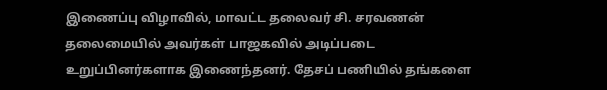இணைப்பு விழாவில், மாவட்ட தலைவர் சி. சரவணன் தலைமையில் அவர்கள் பாஜகவில் அடிப்படை உறுப்பினர்களாக இணைந்தனர். தேசப் பணியில் தங்களை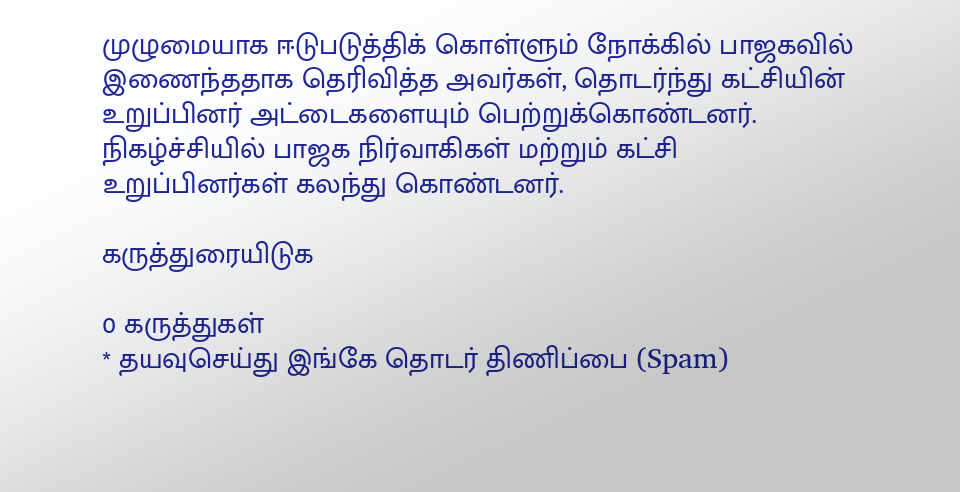முழுமையாக ஈடுபடுத்திக் கொள்ளும் நோக்கில் பாஜகவில் இணைந்ததாக தெரிவித்த அவர்கள், தொடர்ந்து கட்சியின் உறுப்பினர் அட்டைகளையும் பெற்றுக்கொண்டனர். நிகழ்ச்சியில் பாஜக நிர்வாகிகள் மற்றும் கட்சி உறுப்பினர்கள் கலந்து கொண்டனர்.

கருத்துரையிடுக

0 கருத்துகள்
* தயவுசெய்து இங்கே தொடர் திணிப்பை (Spam)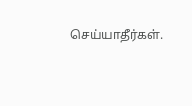செய்யாதீர்கள்.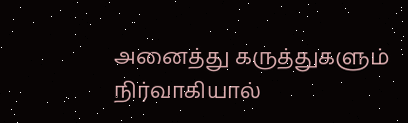அனைத்து கருத்துகளும் நிர்வாகியால்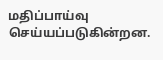மதிப்பாய்வு செய்யப்படுகின்றன.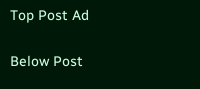Top Post Ad

Below Post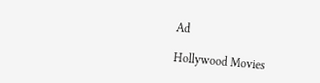Ad

Hollywood Movies